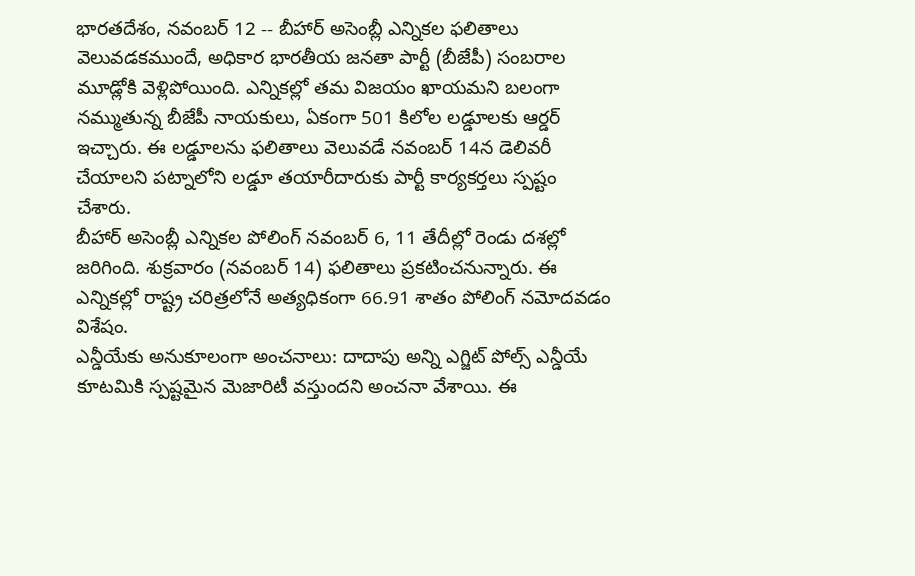భారతదేశం, నవంబర్ 12 -- బీహార్ అసెంబ్లీ ఎన్నికల ఫలితాలు వెలువడకముందే, అధికార భారతీయ జనతా పార్టీ (బీజేపీ) సంబరాల మూడ్లోకి వెళ్లిపోయింది. ఎన్నికల్లో తమ విజయం ఖాయమని బలంగా నమ్ముతున్న బీజేపీ నాయకులు, ఏకంగా 501 కిలోల లడ్డూలకు ఆర్డర్ ఇచ్చారు. ఈ లడ్డూలను ఫలితాలు వెలువడే నవంబర్ 14న డెలివరీ చేయాలని పట్నాలోని లడ్డూ తయారీదారుకు పార్టీ కార్యకర్తలు స్పష్టం చేశారు.
బీహార్ అసెంబ్లీ ఎన్నికల పోలింగ్ నవంబర్ 6, 11 తేదీల్లో రెండు దశల్లో జరిగింది. శుక్రవారం (నవంబర్ 14) ఫలితాలు ప్రకటించనున్నారు. ఈ ఎన్నికల్లో రాష్ట్ర చరిత్రలోనే అత్యధికంగా 66.91 శాతం పోలింగ్ నమోదవడం విశేషం.
ఎన్డీయేకు అనుకూలంగా అంచనాలు: దాదాపు అన్ని ఎగ్జిట్ పోల్స్ ఎన్డీయే కూటమికి స్పష్టమైన మెజారిటీ వస్తుందని అంచనా వేశాయి. ఈ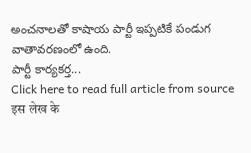అంచనాలతో కాషాయ పార్టీ ఇప్పటికే పండుగ వాతావరణంలో ఉంది.
పార్టీ కార్యకర్త...
Click here to read full article from source
इस लेख के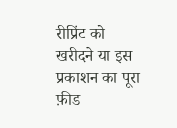रीप्रिंट को खरीदने या इस प्रकाशन का पूरा फ़ीड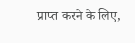प्राप्त करने के लिए,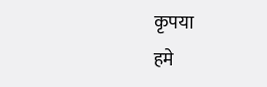कृपया
हमे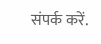संपर्क करें.